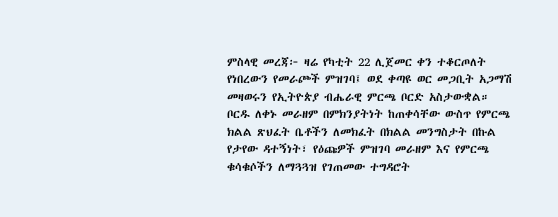ምስላዊ መረጃ፦ ዛሬ የካቲት 22 ሊጀመር ቀን ተቆርጦለት የነበረውን የመራጮች ምዝገባ፤ ወደ ቀጣዩ ወር መጋቢት አጋማሽ መዛወሩን የኢትዮጵያ ብሔራዊ ምርጫ ቦርድ አስታውቋል። ቦርዱ ለቀኑ መራዘም በምክንያትነት ከጠቀሳቸው ውስጥ የምርጫ ክልል ጽህፈት ቤቶችን ለመክፈት በክልል መንግስታት በኩል የታየው ዳተኝነት፣ የዕጩዎች ምዝገባ መራዘም እና የምርጫ ቁሳቁሶችን ለማጓጓዝ የገጠመው ተግዳሮት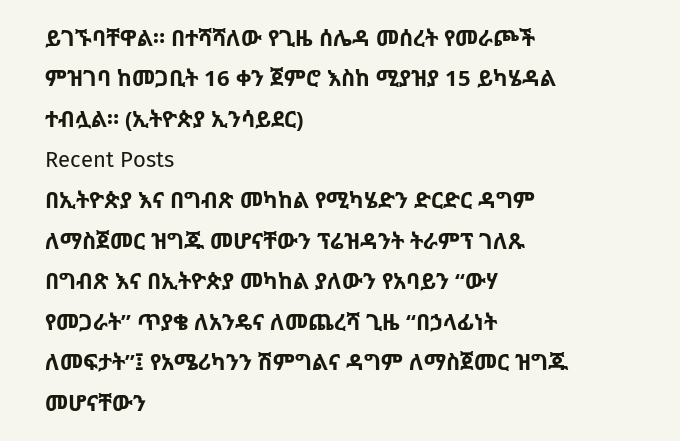ይገኙባቸዋል። በተሻሻለው የጊዜ ሰሌዳ መሰረት የመራጮች ምዝገባ ከመጋቢት 16 ቀን ጀምሮ እስከ ሚያዝያ 15 ይካሄዳል ተብሏል። (ኢትዮጵያ ኢንሳይደር)
Recent Posts
በኢትዮጵያ እና በግብጽ መካከል የሚካሄድን ድርድር ዳግም ለማስጀመር ዝግጁ መሆናቸውን ፕሬዝዳንት ትራምፕ ገለጹ
በግብጽ እና በኢትዮጵያ መካከል ያለውን የአባይን “ውሃ የመጋራት” ጥያቄ ለአንዴና ለመጨረሻ ጊዜ “በኃላፊነት ለመፍታት”፤ የአሜሪካንን ሽምግልና ዳግም ለማስጀመር ዝግጁ መሆናቸውን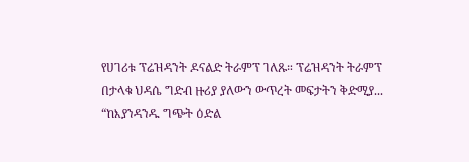የሀገሪቱ ፕሬዝዳንት ዶናልድ ትራምፕ ገለጹ። ፕሬዝዳንት ትራምፕ በታላቁ ህዳሴ ግድብ ዙሪያ ያለውን ውጥረት መፍታትን ቅድሚያ...
“ከእያንዳንዱ ግጭት ዕድል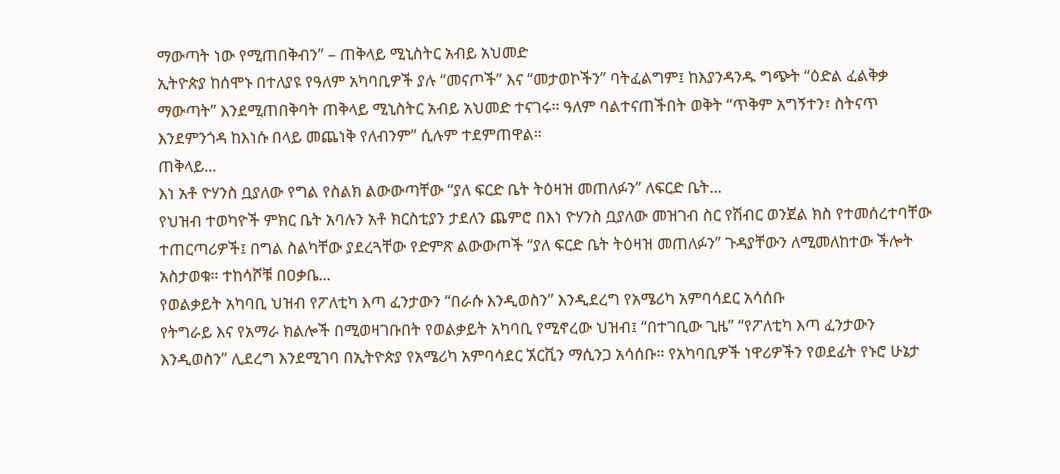ማውጣት ነው የሚጠበቅብን” – ጠቅላይ ሚኒስትር አብይ አህመድ
ኢትዮጵያ ከሰሞኑ በተለያዩ የዓለም አካባቢዎች ያሉ “መናጦች” እና “መታወኮችን” ባትፈልግም፤ ከእያንዳንዱ ግጭት “ዕድል ፈልቅቃ ማውጣት” እንደሚጠበቅባት ጠቅላይ ሚኒስትር አብይ አህመድ ተናገሩ። ዓለም ባልተናጠችበት ወቅት “ጥቅም አግኝተን፣ ስትናጥ እንደምንጎዳ ከእነሱ በላይ መጨነቅ የለብንም” ሲሉም ተደምጠዋል።
ጠቅላይ...
እነ አቶ ዮሃንስ ቧያለው የግል የስልክ ልውውጣቸው “ያለ ፍርድ ቤት ትዕዛዝ መጠለፉን” ለፍርድ ቤት...
የህዝብ ተወካዮች ምክር ቤት አባሉን አቶ ክርስቲያን ታደለን ጨምሮ በእነ ዮሃንስ ቧያለው መዝገብ ስር የሽብር ወንጀል ክስ የተመሰረተባቸው ተጠርጣሪዎች፤ በግል ስልካቸው ያደረጓቸው የድምጽ ልውውጦች “ያለ ፍርድ ቤት ትዕዛዝ መጠለፉን” ጉዳያቸውን ለሚመለከተው ችሎት አስታወቁ። ተከሳሾቹ በዐቃቤ...
የወልቃይት አካባቢ ህዝብ የፖለቲካ እጣ ፈንታውን “በራሱ እንዲወስን” እንዲደረግ የአሜሪካ አምባሳደር አሳሰቡ
የትግራይ እና የአማራ ክልሎች በሚወዛገቡበት የወልቃይት አካባቢ የሚኖረው ህዝብ፤ “በተገቢው ጊዜ” “የፖለቲካ እጣ ፈንታውን እንዲወስን” ሊደረግ እንደሚገባ በኢትዮጵያ የአሜሪካ አምባሳደር ኧርቪን ማሲንጋ አሳሰቡ። የአካባቢዎች ነዋሪዎችን የወደፊት የኑሮ ሁኔታ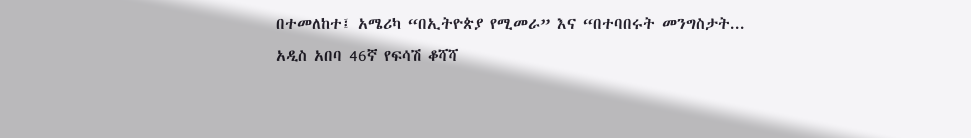በተመለከተ፤ አሜሪካ “በኢትዮጵያ የሚመራ” እና “በተባበሩት መንግስታት...
አዲስ አበባ 46ኛ የፍሳሽ ቆሻሻ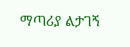ማጣሪያ ልታገኝ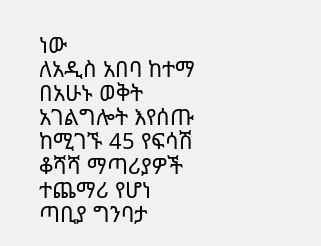ነው
ለአዲስ አበባ ከተማ በአሁኑ ወቅት አገልግሎት እየሰጡ ከሚገኙ 45 የፍሳሽ ቆሻሻ ማጣሪያዎች ተጨማሪ የሆነ ጣቢያ ግንባታ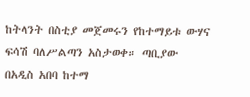ከትላንት በስቲያ መጀመሩን የከተማይቱ ውሃና ፍሳሽ ባለሥልጣን አስታወቀ። ጣቢያው በአዲስ አበባ ከተማ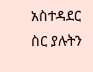አስተዳደር ስር ያሉትን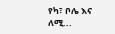የካ፣ ቦሌ እና ለሚ...